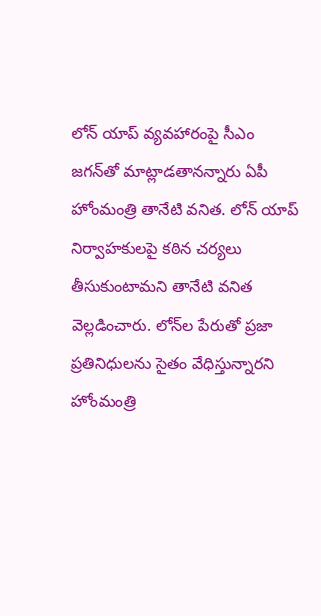లోన్ యాప్ వ్యవహారంపై సీఎం జగన్‌తో మాట్లాడతానన్నారు ఏపీ హోంమంత్రి తానేటి వనిత. లోన్ యాప్ నిర్వాహకులపై కఠిన చర్యలు తీసుకుంటామని తానేటి వనిత వెల్లడించారు. లోన్‌ల పేరుతో ప్రజా ప్రతినిధులను సైతం వేధిస్తున్నారని హోంమంత్రి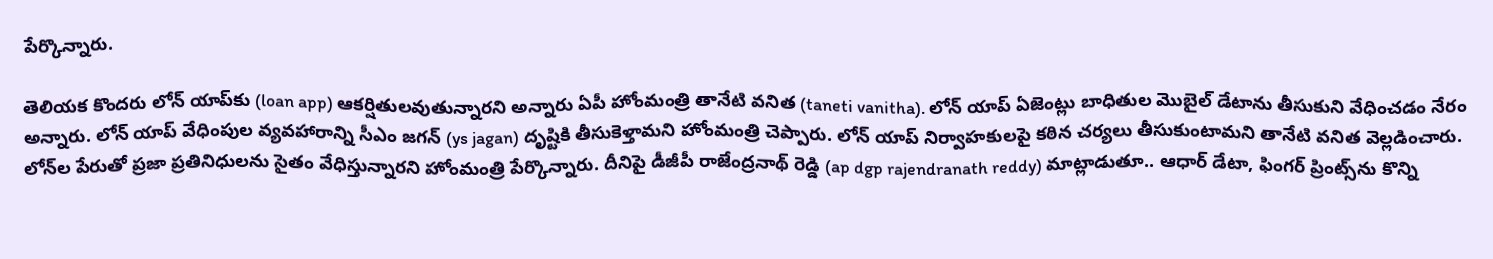పేర్కొన్నారు.

తెలియక కొందరు లోన్ యాప్‌కు (loan app) ఆకర్షితులవుతున్నారని అన్నారు ఏపీ హోంమంత్రి తానేటి వనిత (taneti vanitha). లోన్ యాప్ ఏజెంట్లు బాధితుల మొబైల్ డేటాను తీసుకుని వేధించడం నేరం అన్నారు. లోన్ యాప్ వేధింపుల వ్యవహారాన్ని సీఎం జగన్ (ys jagan) దృష్టికి తీసుకెళ్తామని హోంమంత్రి చెప్పారు. లోన్ యాప్ నిర్వాహకులపై కఠిన చర్యలు తీసుకుంటామని తానేటి వనిత వెల్లడించారు. లోన్‌ల పేరుతో ప్రజా ప్రతినిధులను సైతం వేధిస్తున్నారని హోంమంత్రి పేర్కొన్నారు. దీనిపై డీజీపీ రాజేంద్రనాథ్ రెడ్డి (ap dgp rajendranath reddy) మాట్లాడుతూ.. ఆధార్ డేటా, ఫింగర్ ప్రింట్స్‌ను కొన్ని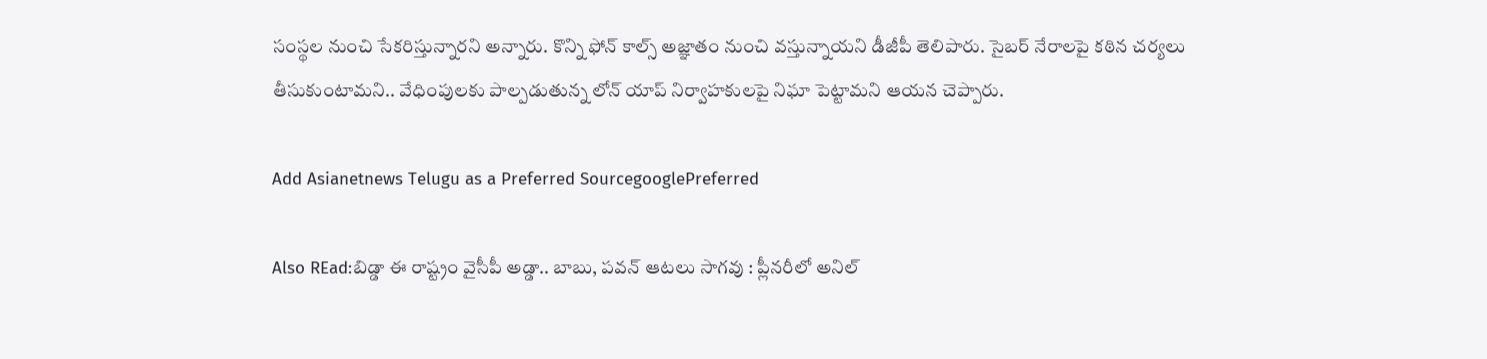సంస్థల నుంచి సేకరిస్తున్నారని అన్నారు. కొన్ని ఫోన్ కాల్స్ అజ్ఞాతం నుంచి వస్తున్నాయని డీజీపీ తెలిపారు. సైబర్ నేరాలపై కఠిన చర్యలు తీసుకుంటామని.. వేధింపులకు పాల్పడుతున్న లోన్ యాప్ నిర్వాహకులపై నిఘా పెట్టామని ఆయన చెప్పారు.

Add Asianetnews Telugu as a Preferred SourcegooglePreferred

Also REad:బిడ్డా ఈ రాష్ట్రం వైసీపీ అడ్డా.. బాబు, పవన్ ఆటలు సాగవు : ప్లీనరీలో అనిల్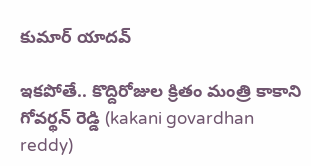కుమార్ యాదవ్

ఇకపోతే.. కొద్దిరోజుల క్రితం మంత్రి కాకాని గోవర్థన్ రెడ్డి (kakani govardhan reddy)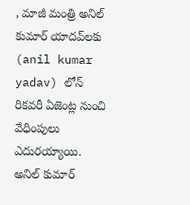, మాజీ మంత్రి అనిల్ కుమార్ యాదవ్‌లకు (anil kumar yadav) లోన్ రికవరీ ఏజెంట్ల నుంచి వేధింపులు ఎదురయ్యాయి. అనిల్ కుమార్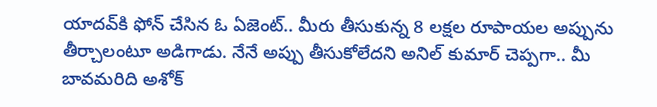యాదవ్‌కి ఫోన్ చేసిన ఓ ఏజెంట్.. మీరు తీసుకున్న 8 లక్షల రూపాయల అప్పును తీర్చాలంటూ అడిగాడు. నేనే అప్పు తీసుకోలేదని అనిల్ కుమార్ చెప్పగా.. మీ బావమరిది అశోక్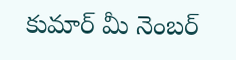కుమార్ మీ నెంబర్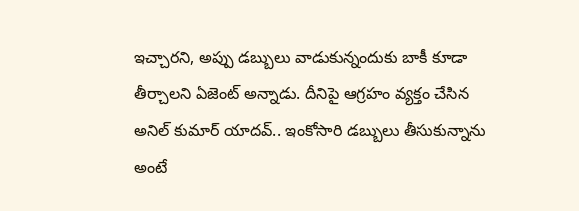ఇచ్చారని, అప్పు డబ్బులు వాడుకున్నందుకు బాకీ కూడా తీర్చాలని ఏజెంట్ అన్నాడు. దీనిపై ఆగ్రహం వ్యక్తం చేసిన అనిల్ కుమార్ యాదవ్.. ఇంకోసారి డబ్బులు తీసుకున్నాను అంటే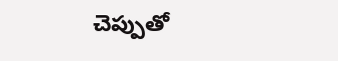చెప్పుతో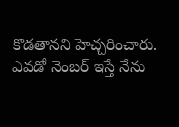కొడతానని హెచ్చరించారు. ఎవడో నెంబర్ ఇస్తే నేను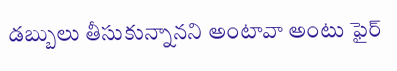డబ్బులు తీసుకున్నానని అంటావా అంటు ఫైర్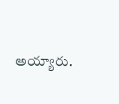అయ్యారు.